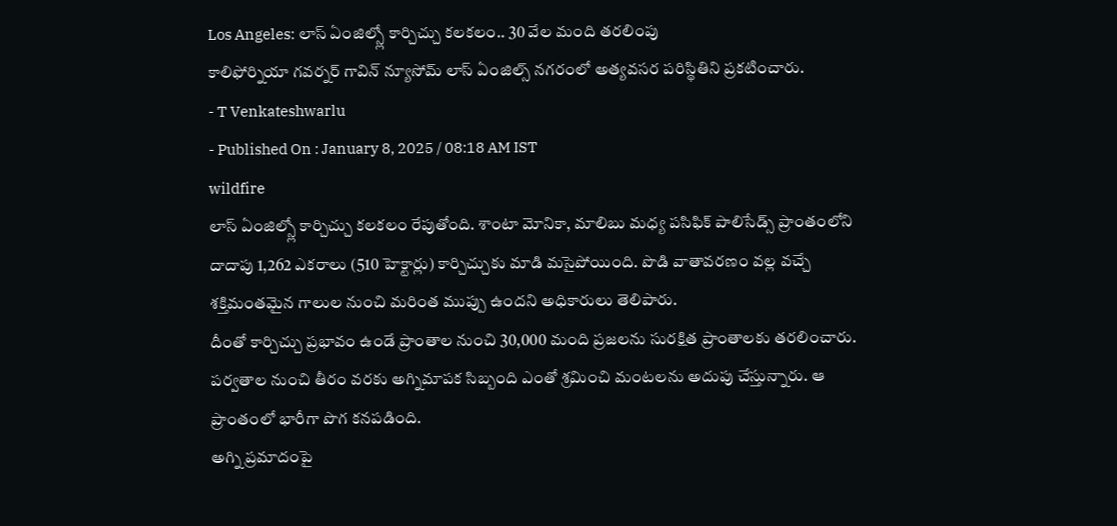Los Angeles: లాస్ ఏంజిల్స్లో కార్చిచ్చు కలకలం.. 30 వేల మంది తరలింపు
కాలిఫోర్నియా గవర్నర్ గావిన్ న్యూసోమ్ లాస్ ఏంజిల్స్ నగరంలో అత్యవసర పరిస్థితిని ప్రకటించారు.
- T Venkateshwarlu
- Published On : January 8, 2025 / 08:18 AM IST
wildfire
లాస్ ఏంజిల్స్లో కార్చిచ్చు కలకలం రేపుతోంది. శాంటా మోనికా, మాలిబు మధ్య పసిఫిక్ పాలిసేడ్స్ ప్రాంతంలోని దాదాపు 1,262 ఎకరాలు (510 హెక్టార్లు) కార్చిచ్చుకు మాడి మసైపోయింది. పొడి వాతావరణం వల్ల వచ్చే శక్తిమంతమైన గాలుల నుంచి మరింత ముప్పు ఉందని అధికారులు తెలిపారు.
దీంతో కార్చిచ్చు ప్రభావం ఉండే ప్రాంతాల నుంచి 30,000 మంది ప్రజలను సురక్షిత ప్రాంతాలకు తరలించారు. పర్వతాల నుంచి తీరం వరకు అగ్నిమాపక సిబ్బంది ఎంతో శ్రమించి మంటలను అదుపు చేస్తున్నారు. ఆ ప్రాంతంలో భారీగా పొగ కనపడింది.
అగ్ని ప్రమాదంపై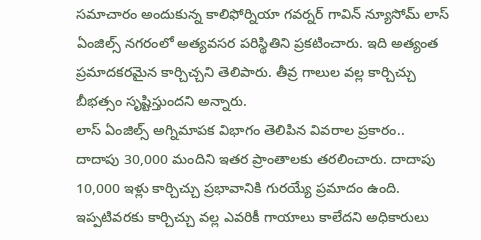సమాచారం అందుకున్న కాలిఫోర్నియా గవర్నర్ గావిన్ న్యూసోమ్ లాస్ ఏంజిల్స్ నగరంలో అత్యవసర పరిస్థితిని ప్రకటించారు. ఇది అత్యంత ప్రమాదకరమైన కార్చిచ్చని తెలిపారు. తీవ్ర గాలుల వల్ల కార్చిచ్చు బీభత్సం సృష్టిస్తుందని అన్నారు.
లాస్ ఏంజిల్స్ అగ్నిమాపక విభాగం తెలిపిన వివరాల ప్రకారం.. దాదాపు 30,000 మందిని ఇతర ప్రాంతాలకు తరలించారు. దాదాపు 10,000 ఇళ్లు కార్చిచ్చు ప్రభావానికి గురయ్యే ప్రమాదం ఉంది. ఇప్పటివరకు కార్చిచ్చు వల్ల ఎవరికీ గాయాలు కాలేదని అధికారులు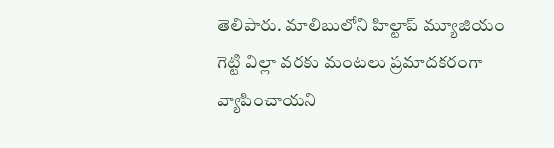తెలిపారు. మాలిబులోని హిల్టాప్ మ్యూజియం గెట్టి విల్లా వరకు మంటలు ప్రమాదకరంగా వ్యాపించాయని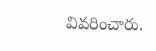వివరించారు.